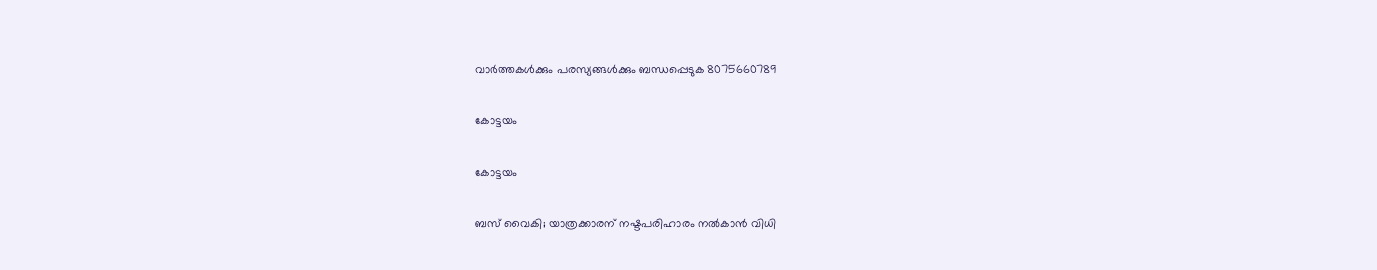വാർത്തകൾക്കും പരസ്യങ്ങൾക്കും ബന്ധപ്പെടുക 8075660789

കോട്ടയം

കോട്ടയം

ബസ് വൈകി; യാത്രക്കാരന് നഷ്ടപരിഹാരം നല്‍കാന്‍ വിധി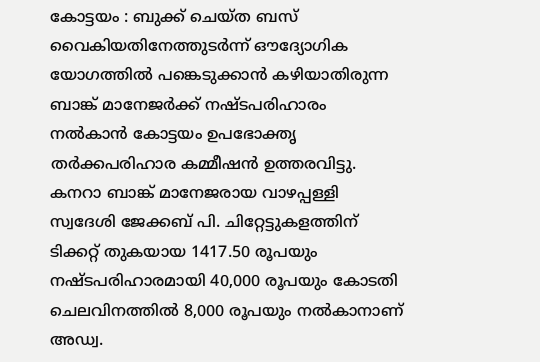കോട്ടയം : ബുക്ക് ചെയ്ത ബസ് വൈകിയതിനേത്തുടര്‍ന്ന് ഔദ്യോഗിക യോഗത്തില്‍ പങ്കെടുക്കാന്‍ കഴിയാതിരുന്ന ബാങ്ക് മാനേജര്‍ക്ക് നഷ്ടപരിഹാരം നല്‍കാന്‍ കോട്ടയം ഉപഭോക്തൃ തര്‍ക്കപരിഹാര കമ്മീഷന്‍ ഉത്തരവിട്ടു. കനറാ ബാങ്ക് മാനേജരായ വാഴപ്പള്ളി സ്വദേശി ജേക്കബ് പി. ചിറ്റേട്ടുകളത്തിന് ടിക്കറ്റ് തുകയായ 1417.50 രൂപയും നഷ്ടപരിഹാരമായി 40,000 രൂപയും കോടതി ചെലവിനത്തില്‍ 8,000 രൂപയും നല്‍കാനാണ് അഡ്വ.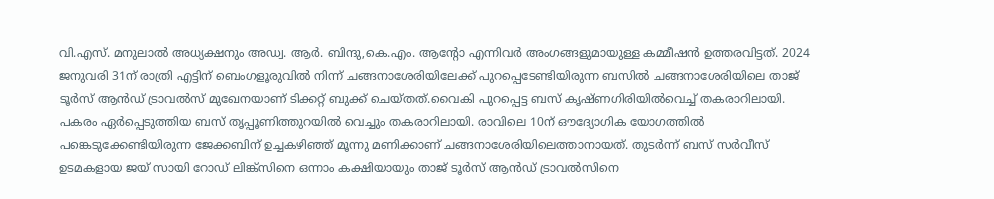വി.എസ്. മനുലാല്‍ അധ്യക്ഷനും അഡ്വ. ആര്‍. ബിന്ദു,കെ.എം. ആന്റോ എന്നിവര്‍ അംഗങ്ങളുമായുള്ള കമ്മീഷന്‍ ഉത്തരവിട്ടത്. 2024 ജനുവരി 31ന് രാത്രി എട്ടിന് ബെംഗളൂരുവില്‍ നിന്ന് ചങ്ങനാശേരിയിലേക്ക് പുറപ്പെടേണ്ടിയിരുന്ന ബസില്‍ ചങ്ങനാശേരിയിലെ താജ് ടൂര്‍സ് ആന്‍ഡ് ട്രാവല്‍സ് മുഖേനയാണ് ടിക്കറ്റ് ബുക്ക് ചെയ്തത്.വൈകി പുറപ്പെട്ട ബസ് കൃഷ്ണഗിരിയില്‍വെച്ച് തകരാറിലായി. പകരം ഏര്‍പ്പെടുത്തിയ ബസ് തൃപ്പൂണിത്തുറയില്‍ വെച്ചും തകരാറിലായി. രാവിലെ 10ന് ഔദ്യോഗിക യോഗത്തില്‍ പങ്കെടുക്കേണ്ടിയിരുന്ന ജേക്കബിന് ഉച്ചകഴിഞ്ഞ് മൂന്നു മണിക്കാണ് ചങ്ങനാശേരിയിലെത്താനായത്. തുടര്‍ന്ന് ബസ് സര്‍വീസ് ഉടമകളായ ജയ് സായി റോഡ് ലിങ്ക്സിനെ ഒന്നാം കക്ഷിയായും താജ് ടൂര്‍സ് ആന്‍ഡ് ട്രാവല്‍സിനെ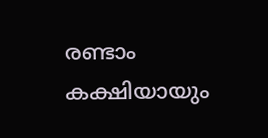രണ്ടാം കക്ഷിയായും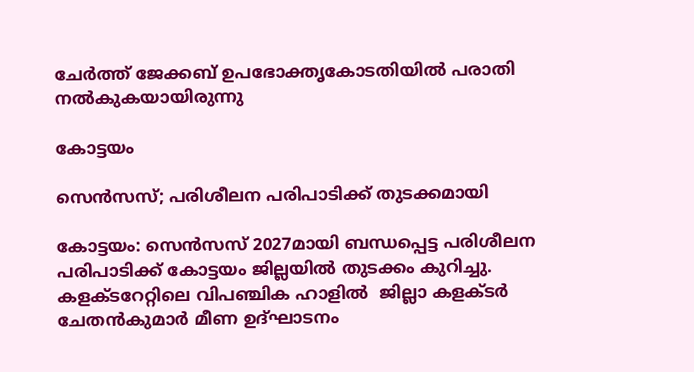ചേര്‍ത്ത് ജേക്കബ് ഉപഭോക്തൃകോടതിയില്‍ പരാതി നല്‍കുകയായിരുന്നു

കോട്ടയം

സെൻസസ്; പരിശീലന പരിപാടിക്ക് തുടക്കമായി

കോട്ടയം: സെൻസസ് 2027മായി ബന്ധപ്പെട്ട പരിശീലന പരിപാടിക്ക് കോട്ടയം ജില്ലയിൽ തുടക്കം കുറിച്ചു.  കളക്ടറേറ്റിലെ വിപഞ്ചിക ഹാളിൽ  ജില്ലാ കളക്ടർ ചേതൻകുമാർ മീണ ഉദ്ഘാടനം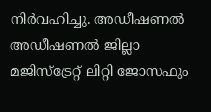നിർവഹിച്ചു. അഡീഷണൽ അഡീഷണൽ ജില്ലാ മജിസ്‌ട്രേറ്റ് ലിറ്റി ജോസഫും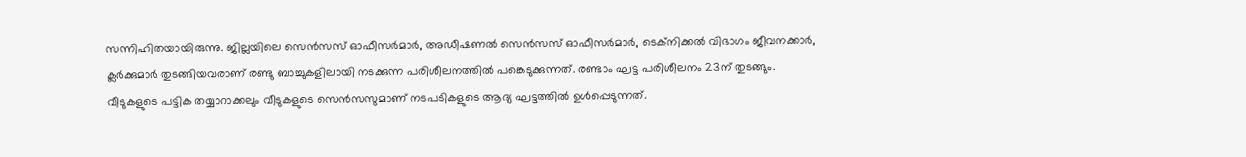സന്നിഹിതയായിരുന്നു. ജില്ലയിലെ സെൻസസ് ഓഫീസർമാർ, അഡീഷണൽ സെൻസസ് ഓഫീസർമാർ, ടെക്‌നിക്കൽ വിഭാഗം ജീവനക്കാർ, ക്ലർക്കുമാർ തുടങ്ങിയവരാണ് രണ്ടു ബാച്ചുകളിലായി നടക്കുന്ന പരിശീലനത്തിൽ പങ്കെടുക്കുന്നത്. രണ്ടാം ഘട്ട പരിശീലനം 23ന് തുടങ്ങും.   വീടുകളുടെ പട്ടിക തയ്യാറാക്കലും വീടുകളുടെ സെൻസസുമാണ് നടപടികളുടെ ആദ്യ ഘട്ടത്തിൽ ഉൾപ്പെടുന്നത്.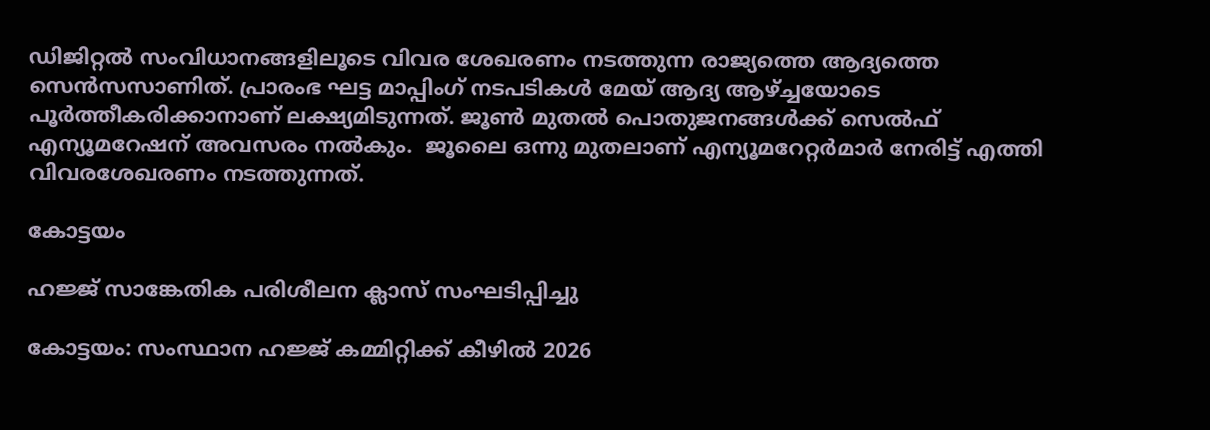ഡിജിറ്റൽ സംവിധാനങ്ങളിലൂടെ വിവര ശേഖരണം നടത്തുന്ന രാജ്യത്തെ ആദ്യത്തെ സെൻസസാണിത്. പ്രാരംഭ ഘട്ട മാപ്പിംഗ് നടപടികൾ മേയ് ആദ്യ ആഴ്ച്ചയോടെ പൂർത്തീകരിക്കാനാണ് ലക്ഷ്യമിടുന്നത്. ജൂൺ മുതൽ പൊതുജനങ്ങൾക്ക് സെൽഫ് എന്യൂമറേഷന് അവസരം നൽകും.  ജൂലൈ ഒന്നു മുതലാണ് എന്യൂമറേറ്റർമാർ നേരിട്ട് എത്തി വിവരശേഖരണം നടത്തുന്നത്.

കോട്ടയം

ഹജ്ജ് സാങ്കേതിക പരിശീലന ക്ലാസ് സംഘടിപ്പിച്ചു

കോട്ടയം: സംസ്ഥാന ഹജ്ജ് കമ്മിറ്റിക്ക് കീഴിൽ 2026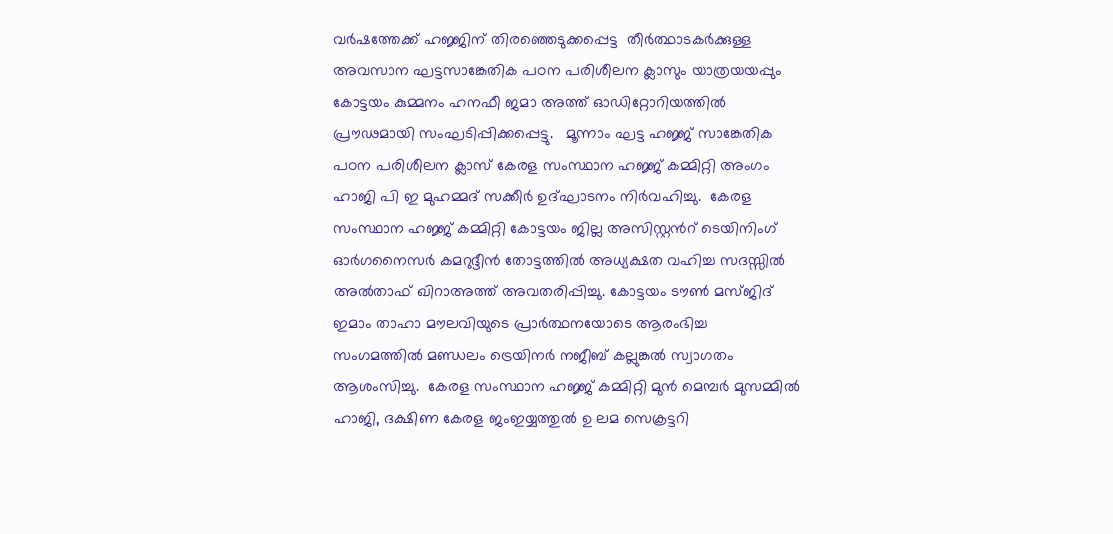വർഷത്തേക്ക് ഹജ്ജിന് തിരഞ്ഞെടുക്കപ്പെട്ട  തീർത്ഥാടകർക്കുള്ള അവസാന ഘട്ടസാങ്കേതിക പഠന പരിശീലന ക്ലാസും യാത്രയയപ്പും കോട്ടയം കുമ്മനം ഹനഫീ ജമാ അത്ത് ഓഡിറ്റോറിയത്തിൽ പ്രൗഢമായി സംഘടിപ്പിക്കപ്പെട്ടു.   മൂന്നാം ഘട്ട ഹജ്ജ് സാങ്കേതിക പഠന പരിശീലന ക്ലാസ് കേരള സംസ്ഥാന ഹജ്ജ് കമ്മിറ്റി അംഗം ഹാജി പി ഇ മുഹമ്മദ് സക്കീർ ഉദ്ഘാടനം നിർവഹിച്ചു.  കേരള സംസ്ഥാന ഹജ്ജ് കമ്മിറ്റി കോട്ടയം ജില്ല അസിസ്റ്റൻറ് ടെയിനിംഗ് ഓർഗനൈസർ കമറുദ്ദീൻ തോട്ടത്തിൽ അധ്യക്ഷത വഹിച്ച സദസ്സിൽ അൽതാഫ് ഖിറാഅത്ത് അവതരിപ്പിച്ചു. കോട്ടയം ടൗൺ മസ്ജിദ് ഇമാം താഹാ മൗലവിയുടെ പ്രാർത്ഥനയോടെ ആരംഭിച്ച  സംഗമത്തിൽ മണ്ഡലം ട്രെയിനർ നജീബ് കല്ലുങ്കൽ സ്വാഗതം ആശംസിച്ചു.  കേരള സംസ്ഥാന ഹജ്ജ് കമ്മിറ്റി മുൻ മെമ്പർ മുസമ്മിൽ ഹാജി, ദക്ഷിണ കേരള ജംഇയ്യത്തുൽ ഉ ലമ സെക്രട്ടറി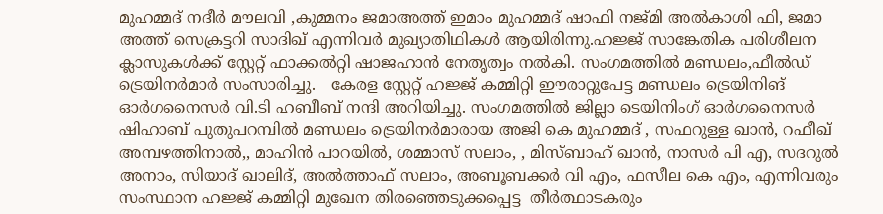മുഹമ്മദ് നദീർ മൗലവി ,കുമ്മനം ജമാഅത്ത് ഇമാം മുഹമ്മദ് ഷാഫി നജ്മി അൽകാശി ഫി, ജമാ അത്ത് സെക്രട്ടറി സാദിഖ് എന്നിവർ മുഖ്യാതിഥികൾ ആയിരിന്നു.ഹജ്ജ് സാങ്കേതിക പരിശീലന ക്ലാസുകൾക്ക് സ്റ്റേറ്റ് ഫാക്കൽറ്റി ഷാജഹാൻ നേതൃത്വം നൽകി. സംഗമത്തിൽ മണ്ഡലം,ഫീൽഡ് ട്രെയിനർമാർ സംസാരിച്ചു.   കേരള സ്റ്റേറ്റ് ഹജ്ജ് കമ്മിറ്റി ഈരാറ്റുപേട്ട മണ്ഡലം ട്രെയിനിങ് ഓർഗനൈസർ വി.ടി ഹബീബ് നന്ദി അറിയിച്ചു. സംഗമത്തിൽ ജില്ലാ ടെയിനിംഗ് ഓർഗനൈസർ ഷിഹാബ് പുതുപറമ്പിൽ മണ്ഡലം ട്രെയിനർമാരായ അജി കെ മുഹമ്മദ് , സഫറുള്ള ഖാൻ, റഫീഖ് അമ്പഴത്തിനാൽ,, മാഹിൻ പാറയിൽ, ശമ്മാസ് സലാം, , മിസ്ബാഹ് ഖാൻ, നാസർ പി എ, സദറുൽ അനാം, സിയാദ് ഖാലിദ്, അൽത്താഫ് സലാം, അബൂബക്കർ വി എം, ഫസീല കെ എം, എന്നിവരും സംസ്ഥാന ഹജ്ജ് കമ്മിറ്റി മുഖേന തിരഞ്ഞെടുക്കപ്പെട്ട  തീർത്ഥാടകരും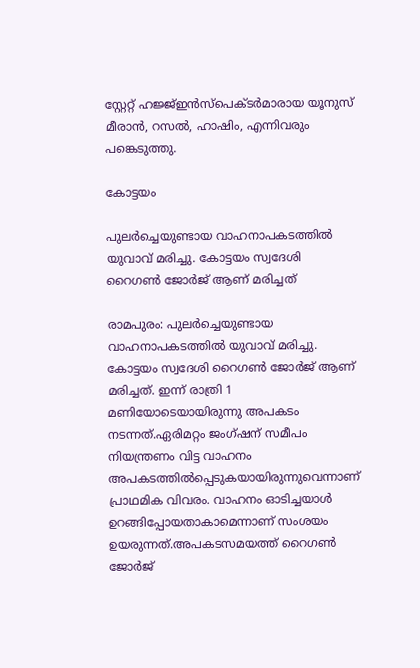സ്റ്റേറ്റ് ഹജ്ജ്ഇൻസ്പെക്ടർമാരായ യൂനുസ് മീരാൻ, റസൽ, ഹാഷിം, എന്നിവരും പങ്കെടുത്തു.

കോട്ടയം

പുലർച്ചെയുണ്ടായ വാഹനാപകടത്തിൽ യുവാവ് മരിച്ചു. കോട്ടയം സ്വദേശി റൈഗൺ ജോർജ് ആണ് മരിച്ചത്

രാമപുരം: പുലർച്ചെയുണ്ടായ വാഹനാപകടത്തിൽ യുവാവ് മരിച്ചു. കോട്ടയം സ്വദേശി റൈഗൺ ജോർജ് ആണ് മരിച്ചത്. ഇന്ന് രാത്രി 1 മണിയോടെയായിരുന്നു അപകടം നടന്നത്.ഏരിമറ്റം ജംഗ്ഷന് സമീപം നിയന്ത്രണം വിട്ട വാഹനം അപകടത്തിൽപ്പെടുകയായിരുന്നുവെന്നാണ് പ്രാഥമിക വിവരം. വാഹനം ഓടിച്ചയാൾ ഉറങ്ങിപ്പോയതാകാമെന്നാണ് സംശയം ഉയരുന്നത്.അപകടസമയത്ത് റൈഗൺ ജോർജ്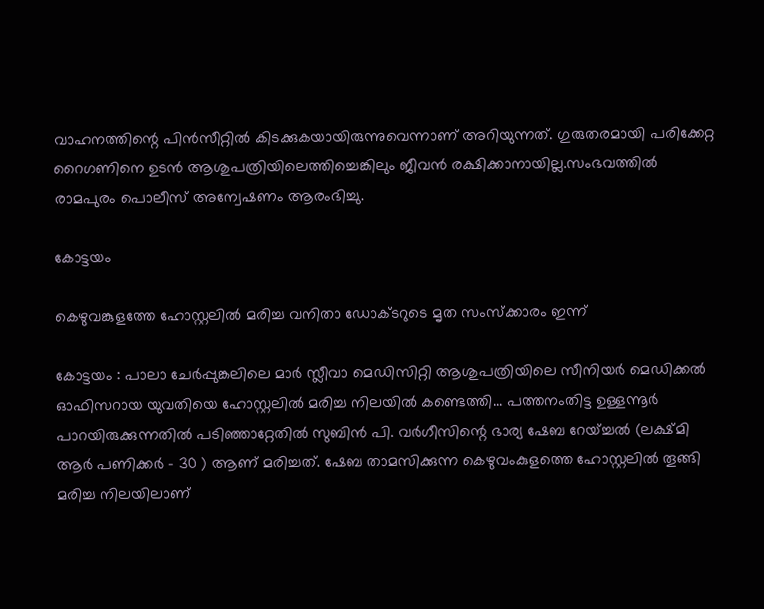വാഹനത്തിന്റെ പിൻസീറ്റിൽ കിടക്കുകയായിരുന്നുവെന്നാണ് അറിയുന്നത്. ഗുരുതരമായി പരിക്കേറ്റ റൈഗണിനെ ഉടൻ ആശുപത്രിയിലെത്തിച്ചെങ്കിലും ജീവൻ രക്ഷിക്കാനായില്ല.സംഭവത്തിൽ രാമപുരം പൊലീസ് അന്വേഷണം ആരംഭിച്ചു.

കോട്ടയം

കെഴുവങ്കുളത്തേ ഹോസ്റ്റലിൽ മരിച്ച വനിതാ ഡോക്ടറുടെ മൃത സംസ്ക്കാരം ഇന്ന്

കോട്ടയം : പാലാ ചേർപ്പുങ്കലിലെ മാർ സ്ലീവാ മെഡിസിറ്റി ആശുപത്രിയിലെ സീനിയർ മെഡിക്കൽ ഓഫിസറായ യുവതിയെ ഹോസ്റ്റലിൽ മരിച്ച നിലയിൽ കണ്ടെത്തി... പത്തനംതിട്ട ഉള്ളന്നൂർ പാറയിരുക്കുന്നതിൽ പടിഞ്ഞാറ്റേതിൽ സുബിൻ പി. വർഗീസിന്റെ ഭാര്യ ഷേബ റേയ്ച്ചൽ (ലക്ഷ്മി ആർ പണിക്കർ - 30 ) ആണ് മരിച്ചത്. ഷേബ താമസിക്കുന്ന കെഴുവംകുളത്തെ ഹോസ്റ്റലിൽ തൂങ്ങി മരിച്ച നിലയിലാണ്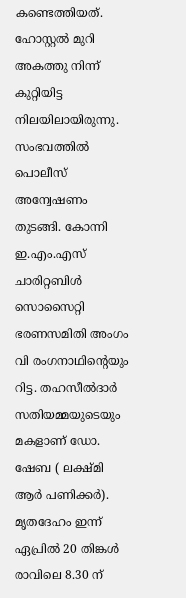കണ്ടെത്തിയത്.  ഹോസ്റ്റൽ മുറി അകത്തു നിന്ന് കുറ്റിയിട്ട നിലയിലായിരുന്നു. സംഭവത്തിൽ പൊലീസ് അന്വേഷണം തുടങ്ങി. കോന്നി ഇ.എം.എസ് ചാരിറ്റബിൾ സൊസൈറ്റി ഭരണസമിതി അംഗം വി രംഗനാഥിന്റെയും റിട്ട. തഹസീൽദാർ സതിയമ്മയുടെയും മകളാണ് ഡോ. ഷേബ ( ലക്ഷ്മി ആർ പണിക്കർ). മൃതദേഹം ഇന്ന് ഏപ്രിൽ 20 തിങ്കൾ രാവിലെ 8.30 ന്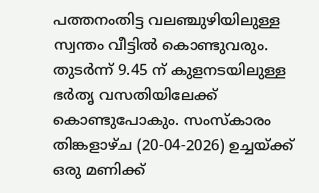പത്തനംതിട്ട വലഞ്ചുഴിയിലുള്ള സ്വന്തം വീട്ടിൽ കൊണ്ടുവരും. തുടർന്ന് 9.45 ന് കുളനടയിലുള്ള ഭർതൃ വസതിയിലേക്ക് കൊണ്ടുപോകും. സംസ്കാരം തിങ്കളാഴ്ച (20-04-2026) ഉച്ചയ്ക്ക് ഒരു മണിക്ക്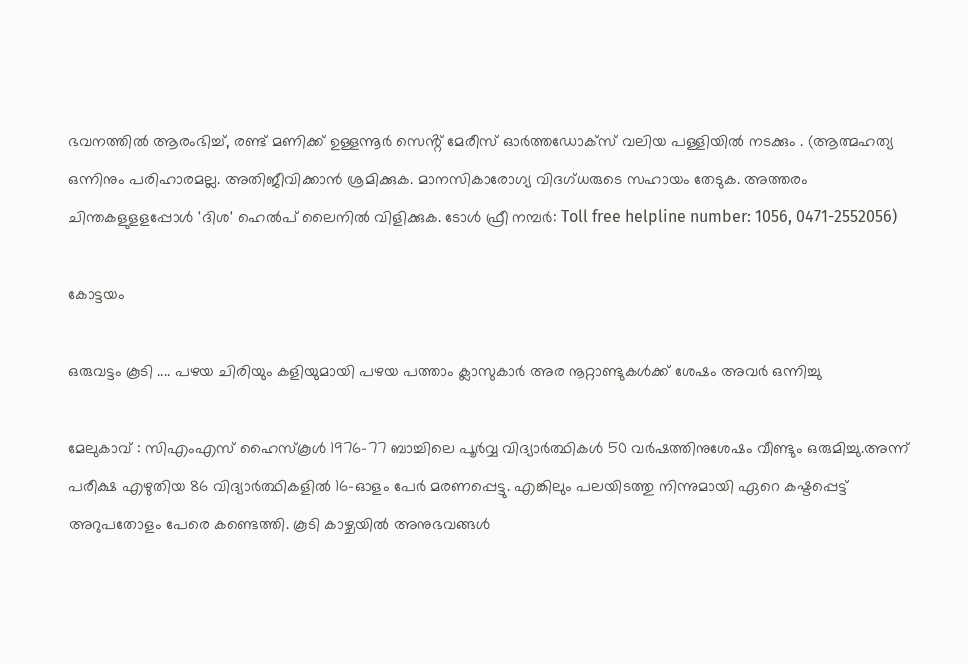ഭവനത്തിൽ ആരംഭിച്ച്, രണ്ട് മണിക്ക് ഉള്ളന്നൂർ സെൻ്റ് മേരീസ് ഓർത്തഡോക്സ് വലിയ പള്ളിയിൽ നടക്കും . (ആത്മഹത്യ ഒന്നിനും പരിഹാരമല്ല. അതിജീവിക്കാൻ ശ്രമിക്കുക. മാനസികാരോഗ്യ വിദഗ്ധരുടെ സഹായം തേടുക. അത്തരം ചിന്തകളുളളപ്പോള്‍ 'ദിശ' ഹെല്‍പ് ലൈനില്‍ വിളിക്കുക. ടോള്‍ ഫ്രീ നമ്പര്‍: Toll free helpline number: 1056, 0471-2552056)

കോട്ടയം

ഒരുവട്ടം കൂടി .... പഴയ ചിരിയും കളിയുമായി പഴയ പത്താം ക്ലാസുകാർ അര നൂറ്റാണ്ടുകൾക്ക് ശേഷം അവർ ഒന്നിച്ചു

മേലുകാവ് : സിഎംഎസ് ഹൈസ്കൂൾ 1976-77 ബാച്ചിലെ പൂർവ്വ വിദ്യാർത്ഥികൾ 50 വർഷത്തിനുശേഷം വീണ്ടും ഒരുമിച്ചു.അന്ന് പരീക്ഷ എഴുതിയ 86 വിദ്യാർത്ഥികളിൽ 16-ഓളം പേർ മരണപ്പെട്ടു. എങ്കിലും പലയിടത്തു നിന്നുമായി ഏറെ കഷ്ടപ്പെട്ട് അറുപതോളം പേരെ കണ്ടെത്തി. കൂടി കാഴ്ചയിൽ അനുഭവങ്ങൾ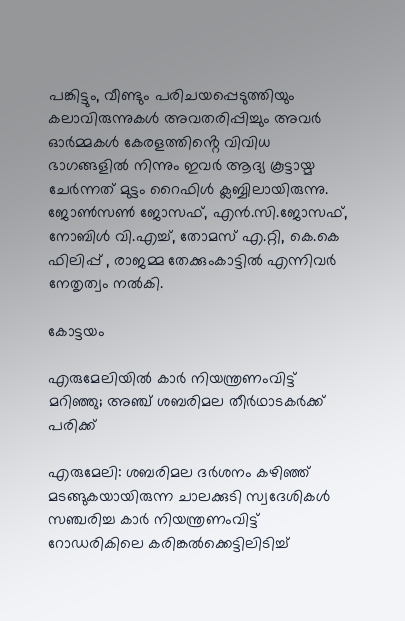പങ്കിട്ടും, വീണ്ടും പരിചയപ്പെടുത്തിയും കലാവിരുന്നുകൾ അവതരിപ്പിച്ചും അവർ ഓർമ്മകൾ കേരളത്തിൻ്റെ വിവിധ ഭാഗങ്ങളിൽ നിന്നും ഇവർ ആദ്യ കൂട്ടായ്മ ചേർന്നത് മുട്ടം റൈഫിൾ ക്ലബ്ബിലായിരുന്നു.   ജോൺസൺ ജോസഫ്, എൻ.സി.ജോസഫ്, നോബിൾ വി.എച്ച്, തോമസ് എ.റ്റി, കെ.കെ ഫിലിപ്പ് , രാജമ്മ തേക്കുംകാട്ടിൽ എന്നിവർ നേതൃത്വം നൽകി.

കോട്ടയം

എരുമേലിയിൽ കാർ നിയന്ത്രണംവിട്ട് മറിഞ്ഞു; അഞ്ച് ശബരിമല തീർഥാടകർക്ക് പരിക്ക്

എരുമേലി: ശബരിമല ദർശനം കഴിഞ്ഞ് മടങ്ങുകയായിരുന്ന ചാലക്കുടി സ്വദേശികൾ സഞ്ചരിച്ച കാർ നിയന്ത്രണംവിട്ട് റോഡരികിലെ കരിങ്കൽക്കെട്ടിലിടിച്ച്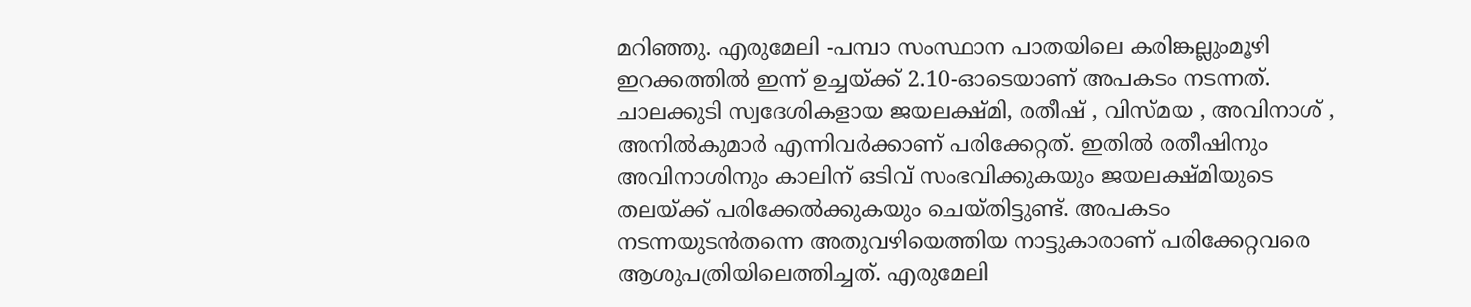മറിഞ്ഞു. എരുമേലി -പമ്പാ സംസ്ഥാന പാതയിലെ കരിങ്കല്ലുംമൂഴി ഇറക്കത്തിൽ ഇന്ന് ഉച്ചയ്ക്ക് 2.10-ഓടെയാണ് അപകടം നടന്നത്. ചാലക്കുടി സ്വദേശികളായ ജയലക്ഷ്മി, രതീഷ് , വിസ്മയ , അവിനാശ് , അനിൽകുമാർ എന്നിവർക്കാണ് പരിക്കേറ്റത്. ഇതിൽ രതീഷിനും അവിനാശിനും കാലിന് ഒടിവ് സംഭവിക്കുകയും ജയലക്ഷ്മിയുടെ തലയ്ക്ക് പരിക്കേൽക്കുകയും ചെയ്തിട്ടുണ്ട്. അപകടം നടന്നയുടൻതന്നെ അതുവഴിയെത്തിയ നാട്ടുകാരാണ് പരിക്കേറ്റവരെ ആശുപത്രിയിലെത്തിച്ചത്. എരുമേലി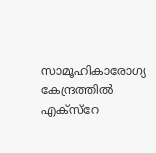സാമൂഹികാരോഗ്യ കേന്ദ്രത്തിൽ എക്സ്റേ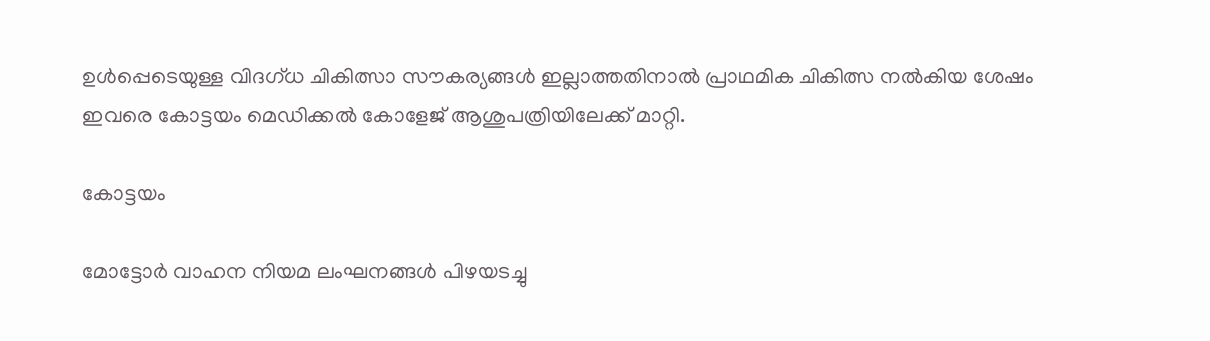ഉൾപ്പെടെയുള്ള വിദഗ്ധ ചികിത്സാ സൗകര്യങ്ങൾ ഇല്ലാത്തതിനാൽ പ്രാഥമിക ചികിത്സ നൽകിയ ശേഷം ഇവരെ കോട്ടയം മെഡിക്കൽ കോളേജ് ആശുപത്രിയിലേക്ക് മാറ്റി.

കോട്ടയം

മോട്ടോർ വാഹന നിയമ ലംഘനങ്ങൾ പിഴയടച്ചു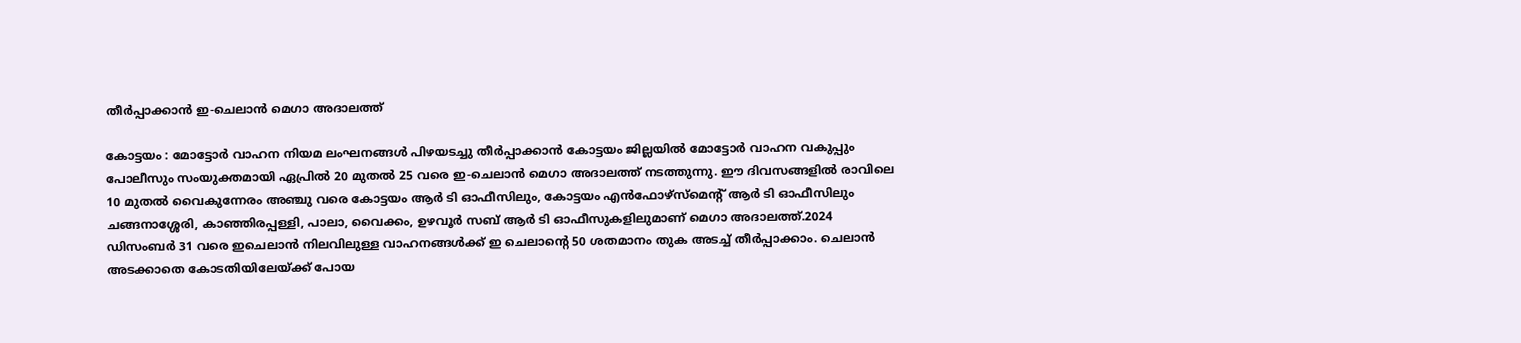തീർപ്പാക്കാൻ ഇ-ചെലാൻ മെഗാ അദാലത്ത്

കോട്ടയം : മോട്ടോർ വാഹന നിയമ ലംഘനങ്ങൾ പിഴയടച്ചു തീർപ്പാക്കാൻ കോട്ടയം ജില്ലയിൽ മോട്ടോർ വാഹന വകുപ്പും പോലീസും സംയുക്തമായി ഏപ്രിൽ 20 മുതൽ 25 വരെ ഇ-ചെലാൻ മെഗാ അദാലത്ത് നടത്തുന്നു. ഈ ദിവസങ്ങളിൽ രാവിലെ 10 മുതൽ വൈകുന്നേരം അഞ്ചു വരെ കോട്ടയം ആർ ടി ഓഫീസിലും, കോട്ടയം എൻഫോഴ്സ്മെന്റ് ആർ ടി ഓഫീസിലും ചങ്ങനാശ്ശേരി, കാഞ്ഞിരപ്പള്ളി, പാലാ, വൈക്കം, ഉഴവൂർ സബ് ആർ ടി ഓഫീസുകളിലുമാണ് മെഗാ അദാലത്ത്.2024 ഡിസംബർ 31 വരെ ഇചെലാൻ നിലവിലുള്ള വാഹനങ്ങൾക്ക് ഇ ചെലാന്റെ 50 ശതമാനം തുക അടച്ച് തീർപ്പാക്കാം. ചെലാൻ അടക്കാതെ കോടതിയിലേയ്ക്ക് പോയ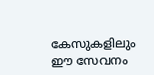കേസുകളിലും ഈ സേവനം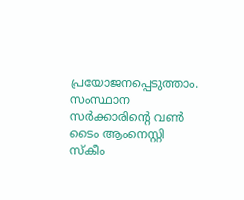പ്രയോജനപ്പെടുത്താം. സംസ്ഥാന സർക്കാരിന്റെ വൺ ടൈം ആംനെസ്റ്റി സ്കീം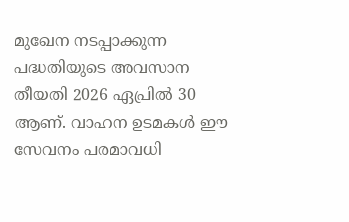മുഖേന നടപ്പാക്കുന്ന പദ്ധതിയുടെ അവസാന തീയതി 2026 ഏപ്രിൽ 30 ആണ്. വാഹന ഉടമകൾ ഈ സേവനം പരമാവധി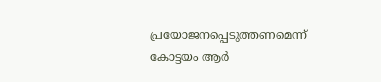പ്രയോജനപ്പെടുത്തണമെന്ന് കോട്ടയം ആർ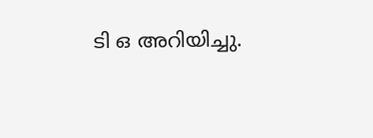ടി ഒ അറിയിച്ചു.